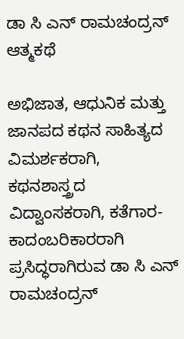ಡಾ ಸಿ ಎನ್ ರಾಮಚಂದ್ರನ್ ಆತ್ಮಕಥೆ

ಅಭಿಜಾತ, ಆಧುನಿಕ ಮತ್ತು ಜಾನಪದ ಕಥನ ಸಾಹಿತ್ಯದ ವಿಮರ್ಶಕರಾಗಿ, ಕಥನಶಾಸ್ತ್ರದ ವಿದ್ವಾಂಸಕರಾಗಿ, ಕತೆಗಾರ- ಕಾದಂಬರಿಕಾರರಾಗಿ ಪ್ರಸಿದ್ಧರಾಗಿರುವ ಡಾ ಸಿ ಎನ್ ರಾಮಚಂದ್ರನ್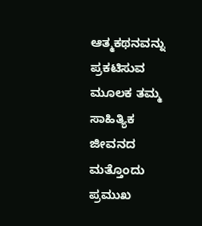ಆತ್ಮಕಥನವನ್ನು ಪ್ರಕಟಿಸುವ ಮೂಲಕ ತಮ್ಮ ಸಾಹಿತ್ಯಿಕ ಜೀವನದ ಮತ್ತೊಂದು ಪ್ರಮುಖ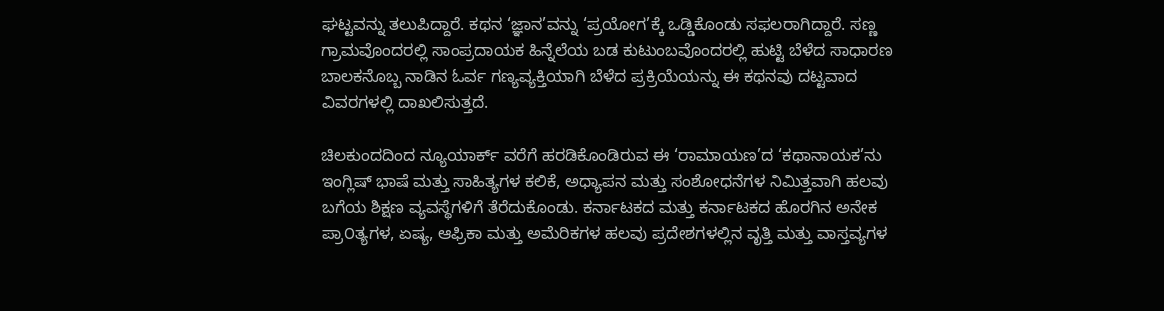ಘಟ್ಟವನ್ನು ತಲುಪಿದ್ದಾರೆ. ಕಥನ ‘ಜ್ಞಾನ’ವನ್ನು ‘ಪ್ರಯೋಗ’ಕ್ಕೆ ಒಡ್ಡಿಕೊಂಡು ಸಫಲರಾಗಿದ್ದಾರೆ. ಸಣ್ಣ ಗ್ರಾಮವೊಂದರಲ್ಲಿ ಸಾಂಪ್ರದಾಯಕ ಹಿನ್ನೆಲೆಯ ಬಡ ಕುಟುಂಬವೊಂದರಲ್ಲಿ ಹುಟ್ಟಿ ಬೆಳೆದ ಸಾಧಾರಣ ಬಾಲಕನೊಬ್ಬ ನಾಡಿನ ಓರ್ವ ಗಣ್ಯವ್ಯಕ್ತಿಯಾಗಿ ಬೆಳೆದ ಪ್ರಕ್ರಿಯೆಯನ್ನು ಈ ಕಥನವು ದಟ್ಟವಾದ ವಿವರಗಳಲ್ಲಿ ದಾಖಲಿಸುತ್ತದೆ.

ಚಿಲಕುಂದದಿಂದ ನ್ಯೂಯಾರ್ಕ್ ವರೆಗೆ ಹರಡಿಕೊಂಡಿರುವ ಈ ‘ರಾಮಾಯಣ’ದ ‘ಕಥಾನಾಯಕ’ನು ಇಂಗ್ಲಿಷ್ ಭಾಷೆ ಮತ್ತು ಸಾಹಿತ್ಯಗಳ ಕಲಿಕೆ, ಅಧ್ಯಾಪನ ಮತ್ತು ಸಂಶೋಧನೆಗಳ ನಿಮಿತ್ತವಾಗಿ ಹಲವು ಬಗೆಯ ಶಿಕ್ಷಣ ವ್ಯವಸ್ಥೆಗಳಿಗೆ ತೆರೆದುಕೊಂಡು. ಕರ್ನಾಟಕದ ಮತ್ತು ಕರ್ನಾಟಕದ ಹೊರಗಿನ ಅನೇಕ ಪ್ರಾ೦ತ್ಯಗಳ, ಏಷ್ಯ, ಆಫ್ರಿಕಾ ಮತ್ತು ಅಮೆರಿಕಗಳ ಹಲವು ಪ್ರದೇಶಗಳಲ್ಲಿನ ವೃತ್ತಿ ಮತ್ತು ವಾಸ್ತವ್ಯಗಳ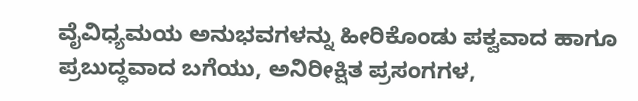ವೈವಿಧ್ಯಮಯ ಅನುಭವಗಳನ್ನು ಹೀರಿಕೊಂಡು ಪಕ್ವವಾದ ಹಾಗೂ ಪ್ರಬುದ್ಧವಾದ ಬಗೆಯು, ಅನಿರೀಕ್ಷಿತ ಪ್ರಸಂಗಗಳ,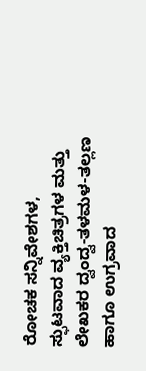ರೋಚಕ ಸನ್ನಿವೇಶಗಳ, ಸ್ಫುಟವಾದ ವ್ಯಕ್ತಿಚಿತ್ರಗಳ ಮತ್ತು ಲೇಖಕರ ದ್ವಂದ್ವ-ತಳಮಳ-ತಲ್ಲಣ ಹಾಗೂ ಉಗ್ರವಾದ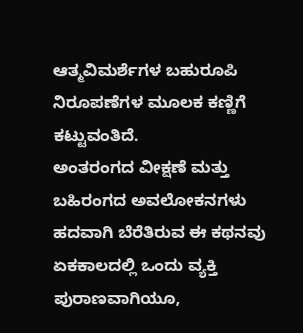ಆತ್ಮವಿಮರ್ಶೆಗಳ ಬಹುರೂಪಿ ನಿರೂಪಣೆಗಳ ಮೂಲಕ ಕಣ್ಣಿಗೆ ಕಟ್ಟುವಂತಿದೆ.
ಅಂತರಂಗದ ವೀಕ್ಷಣೆ ಮತ್ತು ಬಹಿರಂಗದ ಅವಲೋಕನಗಳು ಹದವಾಗಿ ಬೆರೆತಿರುವ ಈ ಕಥನವು ಏಕಕಾಲದಲ್ಲಿ ಒಂದು ವ್ಯಕ್ತಿ ಪುರಾಣವಾಗಿಯೂ,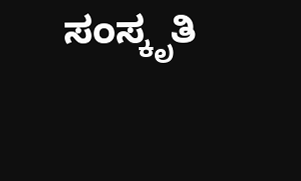ಸಂಸ್ಕೃತಿ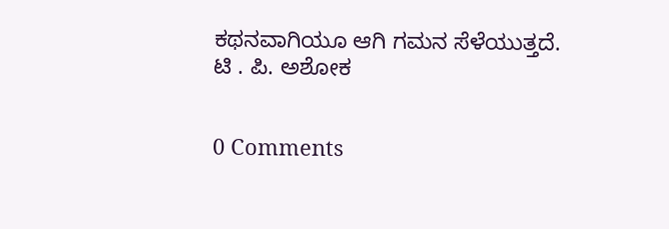ಕಥನವಾಗಿಯೂ ಆಗಿ ಗಮನ ಸೆಳೆಯುತ್ತದೆ.
ಟಿ . ಪಿ. ಅಶೋಕ


0 Comments